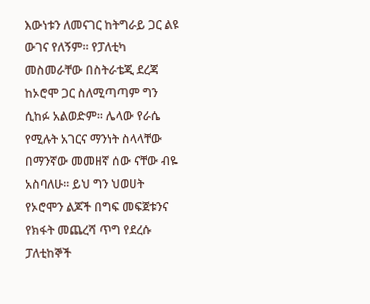እውነቱን ለመናገር ከትግራይ ጋር ልዩ ውገና የለኝም፡፡ የፓለቲካ መስመራቸው በስትራቴጂ ደረጃ ከኦሮሞ ጋር ስለሚጣጣም ግን ሲከፉ አልወድም፡፡ ሌላው የራሴ የሚሉት አገርና ማንነት ስላላቸው በማንኛው መመዘኛ ሰው ናቸው ብዬ አስባለሁ፡፡ ይህ ግን ህወሀት የኦሮሞን ልጆች በግፍ መፍጀቱንና የክፋት መጨረሻ ጥግ የደረሱ ፓለቲከኞች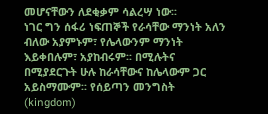መሆናቸውን ለደቂቃም ሳልረሣ ነው፡፡
ነገር ግን ሰፋሪ ነፍጠኞች የራሳቸው ማንነት አለን ብለው አያምኑም፣ የሌላውንም ማንነት እይቀበሉም፣ አያከብሩም፡፡ በሚሉትና በሚያደርጉት ሁሉ ከራሳቸውና ከሌላውም ጋር አይስማሙም፡፡ የሰይጣን መንግስት (kingdom)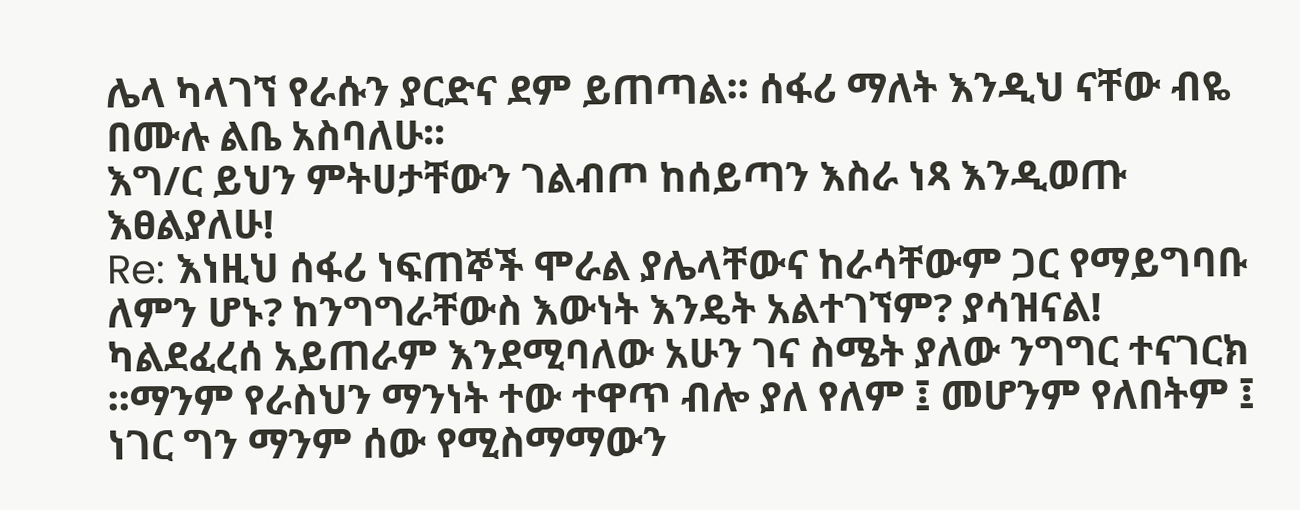ሌላ ካላገኘ የራሱን ያርድና ደም ይጠጣል፡፡ ሰፋሪ ማለት እንዲህ ናቸው ብዬ በሙሉ ልቤ አስባለሁ፡፡
እግ/ር ይህን ምትሀታቸውን ገልብጦ ከሰይጣን እስራ ነጻ እንዲወጡ እፀልያለሁ!
Re: እነዚህ ሰፋሪ ነፍጠኞች ሞራል ያሌላቸውና ከራሳቸውም ጋር የማይግባቡ ለምን ሆኑ? ከንግግራቸውስ እውነት እንዴት አልተገኘም? ያሳዝናል!
ካልደፈረሰ አይጠራም እንደሚባለው አሁን ገና ስሜት ያለው ንግግር ተናገርክ ፡፡ማንም የራስህን ማንነት ተው ተዋጥ ብሎ ያለ የለም ፤ መሆንም የለበትም ፤ ነገር ግን ማንም ሰው የሚስማማውን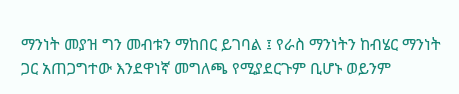ማንነት መያዝ ግን መብቱን ማከበር ይገባል ፤ የራስ ማንነትን ከብሄር ማንነት ጋር አጠጋግተው እንደዋነኛ መግለጫ የሚያደርጉም ቢሆኑ ወይንም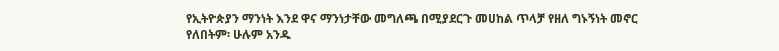የኢትዮጵያን ማንነት እንደ ዋና ማንነታቸው መግለጫ በሚያደርጉ መሀከል ጥላቻ የዘለ ግኑኝነት መኖር የለበትም፡ ሁሉም አንዱ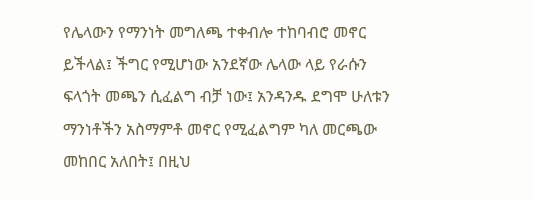የሌላውን የማንነት መግለጫ ተቀብሎ ተከባብሮ መኖር ይችላል፤ ችግር የሚሆነው አንደኛው ሌላው ላይ የራሱን ፍላጎት መጫን ሲፈልግ ብቻ ነው፤ አንዳንዱ ደግሞ ሁለቱን ማንነቶችን አስማምቶ መኖር የሚፈልግም ካለ መርጫው መከበር አለበት፤ በዚህ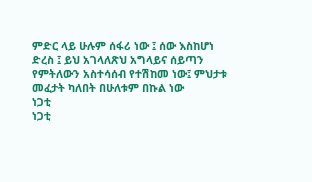ምድር ላይ ሁሉም ሰፋሪ ነው ፤ ሰው እስከሆነ ድረስ ፤ ይህ አገላለጽህ አግላይና ሰይጣን የምትለውን አስተሳሰብ የተሽከመ ነው፤ ምህታቱ መፈታት ካለበት በሁለቱም በኩል ነው
ነጋቲ
ነጋቲ